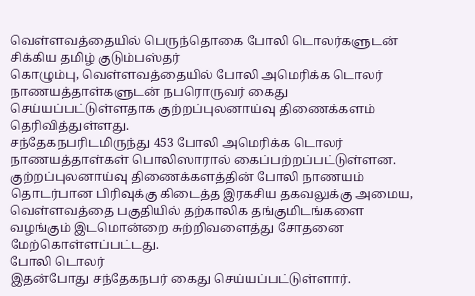வெள்ளவத்தையில் பெருந்தொகை போலி டொலர்களுடன் சிக்கிய தமிழ் குடும்பஸ்தர்
கொழும்பு, வெள்ளவத்தையில் போலி அமெரிக்க டொலர் நாணயத்தாள்களுடன் நபரொருவர் கைது செய்யப்பட்டுள்ளதாக குற்றப்புலனாய்வு திணைக்களம் தெரிவித்துள்ளது.
சந்தேகநபரிடமிருந்து 453 போலி அமெரிக்க டொலர் நாணயத்தாள்கள் பொலிஸாரால் கைப்பற்றப்பட்டுள்ளன.
குற்றப்புலனாய்வு திணைக்களத்தின் போலி நாணயம் தொடர்பான பிரிவுக்கு கிடைத்த இரகசிய தகவலுக்கு அமைய, வெள்ளவத்தை பகுதியில் தற்காலிக தங்குமிடங்களை வழங்கும் இடமொன்றை சுற்றிவளைத்து சோதனை மேற்கொள்ளப்பட்டது.
போலி டொலர்
இதன்போது சந்தேகநபர் கைது செய்யப்பட்டுள்ளார்.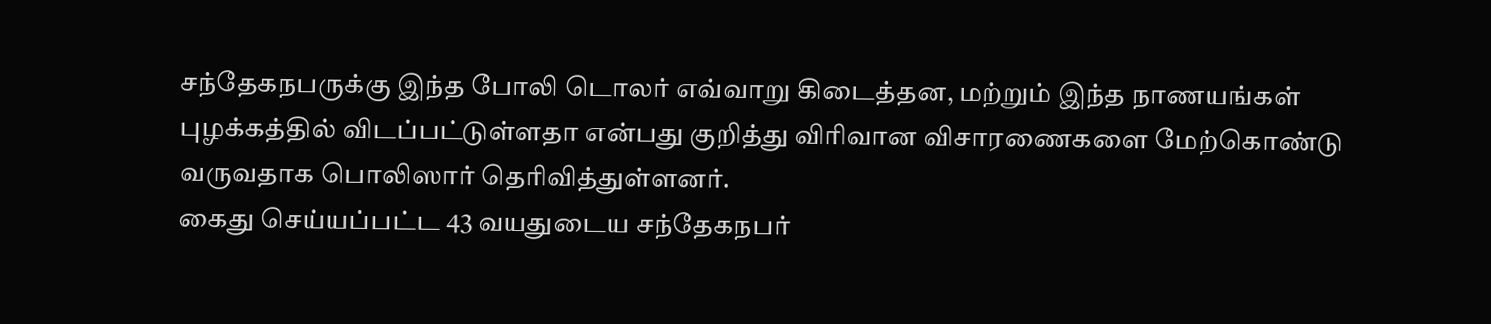சந்தேகநபருக்கு இந்த போலி டொலர் எவ்வாறு கிடைத்தன, மற்றும் இந்த நாணயங்கள் புழக்கத்தில் விடப்பட்டுள்ளதா என்பது குறித்து விரிவான விசாரணைகளை மேற்கொண்டு வருவதாக பொலிஸார் தெரிவித்துள்ளனர்.
கைது செய்யப்பட்ட 43 வயதுடைய சந்தேகநபர்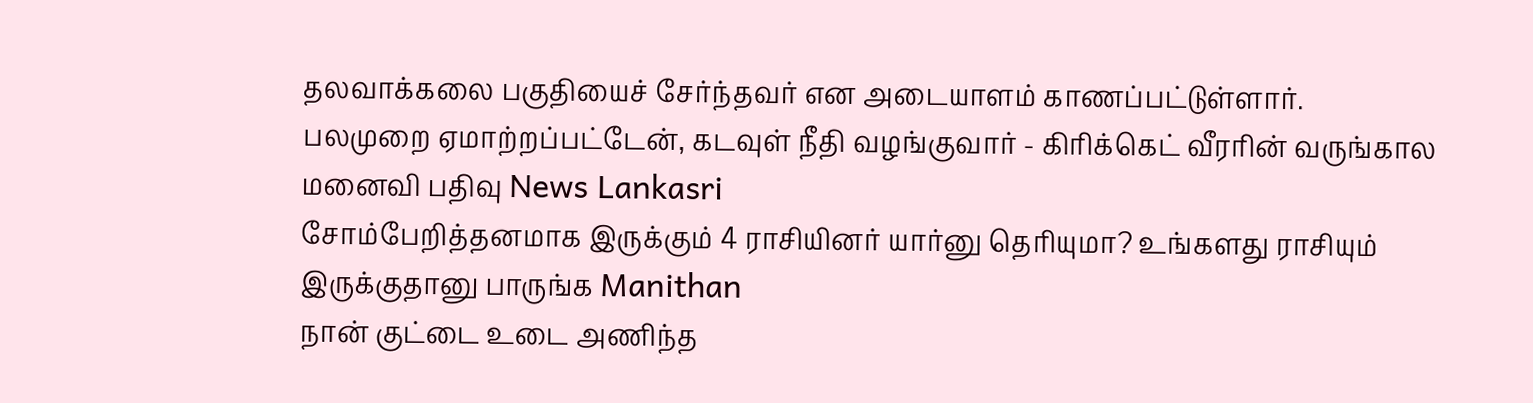தலவாக்கலை பகுதியைச் சேர்ந்தவர் என அடையாளம் காணப்பட்டுள்ளார்.
பலமுறை ஏமாற்றப்பட்டேன், கடவுள் நீதி வழங்குவார் - கிரிக்கெட் வீரரின் வருங்கால மனைவி பதிவு News Lankasri
சோம்பேறித்தனமாக இருக்கும் 4 ராசியினர் யார்னு தெரியுமா? உங்களது ராசியும் இருக்குதானு பாருங்க Manithan
நான் குட்டை உடை அணிந்த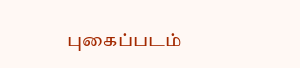புகைப்படம்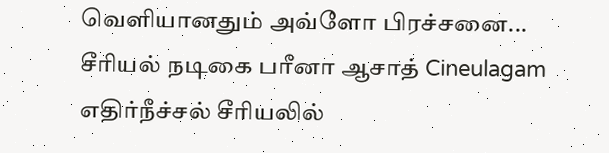வெளியானதும் அவ்ளோ பிரச்சனை... சீரியல் நடிகை பரீனா ஆசாத் Cineulagam
எதிர்நீச்சல் சீரியலில்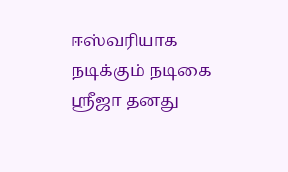ஈஸ்வரியாக நடிக்கும் நடிகை ஸ்ரீஜா தனது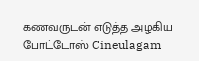கணவருடன் எடுத்த அழகிய போட்டோஸ் Cineulagam